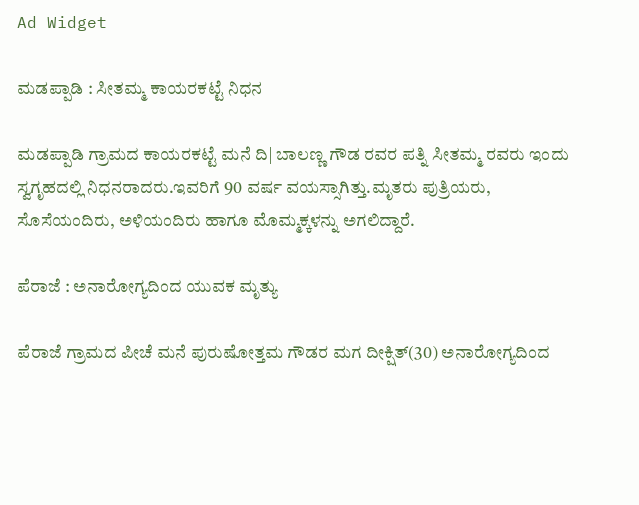Ad Widget

ಮಡಪ್ಪಾಡಿ : ಸೀತಮ್ಮ ಕಾಯರಕಟ್ಟೆ ನಿಧನ

ಮಡಪ್ಪಾಡಿ ಗ್ರಾಮದ ಕಾಯರಕಟ್ಟೆ ಮನೆ ದಿ| ಬಾಲಣ್ಣ ಗೌಡ ರವರ ಪತ್ನಿ ಸೀತಮ್ಮ ರವರು ಇಂದು ಸ್ವಗೃಹದಲ್ಲಿ ನಿಧನರಾದರು.ಇವರಿಗೆ 90 ವರ್ಷ ವಯಸ್ಸಾಗಿತ್ತು.ಮೃತರು ಪುತ್ರಿಯರು, ಸೊಸೆಯಂದಿರು, ಅಳಿಯಂದಿರು ಹಾಗೂ ಮೊಮ್ಮಕ್ಕಳನ್ನು ಅಗಲಿದ್ದಾರೆ.

ಪೆರಾಜೆ : ಅನಾರೋಗ್ಯದಿಂದ ಯುವಕ ಮೃತ್ಯು

ಪೆರಾಜೆ ಗ್ರಾಮದ ಪೀಚೆ ಮನೆ ಪುರುಷೋತ್ತಮ ಗೌಡರ ಮಗ ದೀಕ್ಷಿತ್(30) ಅನಾರೋಗ್ಯದಿಂದ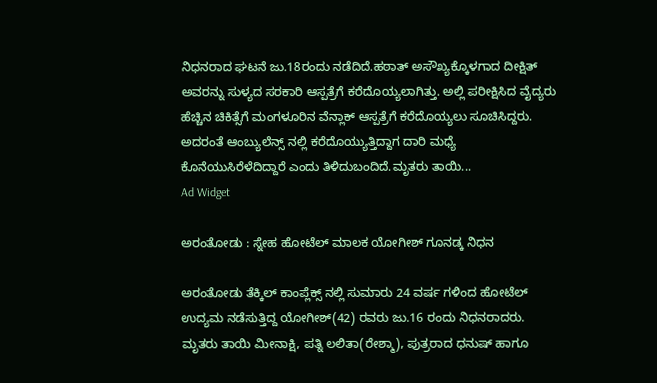ನಿಧನರಾದ ಘಟನೆ ಜು.18ರಂದು ನಡೆದಿದೆ.ಹಠಾತ್ ಅಸೌಖ್ಯಕ್ಕೊಳಗಾದ ದೀಕ್ಷಿತ್ ಅವರನ್ನು ಸುಳ್ಯದ ಸರಕಾರಿ ಆಸ್ಪತ್ರೆಗೆ ಕರೆದೊಯ್ಯಲಾಗಿತ್ತು. ಅಲ್ಲಿ ಪರೀಕ್ಷಿಸಿದ ವೈದ್ಯರು ಹೆಚ್ಚಿನ ಚಿಕಿತ್ಸೆಗೆ ಮಂಗಳೂರಿನ ವೆನ್ಲಾಕ್ ಆಸ್ಪತ್ರೆಗೆ ಕರೆದೊಯ್ಯಲು ಸೂಚಿಸಿದ್ದರು. ಅದರಂತೆ ಆಂಬ್ಯುಲೆನ್ಸ್‌ ನಲ್ಲಿ ಕರೆದೊಯ್ಯುತ್ತಿದ್ದಾಗ ದಾರಿ ಮಧ್ಯೆ ಕೊನೆಯುಸಿರೆಳೆದಿದ್ದಾರೆ ಎಂದು ತಿಳಿದುಬಂದಿದೆ.ಮೃತರು ತಾಯಿ...
Ad Widget

ಅರಂತೋಡು : ಸ್ನೇಹ ಹೋಟೆಲ್ ಮಾಲಕ ಯೋಗೀಶ್ ಗೂನಡ್ಕ ನಿಧನ

ಅರಂತೋಡು ತೆಕ್ಕಿಲ್ ಕಾಂಪ್ಲೆಕ್ಸ್ ನಲ್ಲಿ ಸುಮಾರು 24 ವರ್ಷ ಗಳಿಂದ ಹೋಟೆಲ್ ಉದ್ಯಮ ನಡೆಸುತ್ತಿದ್ದ ಯೋಗೀಶ್(42) ರವರು ಜು.16 ರಂದು ನಿಧನರಾದರು. ಮೃತರು ತಾಯಿ ಮೀನಾಕ್ಷಿ, ಪತ್ನಿ ಲಲಿತಾ(ರೇಶ್ಮಾ), ಪುತ್ರರಾದ ಧನುಷ್ ಹಾಗೂ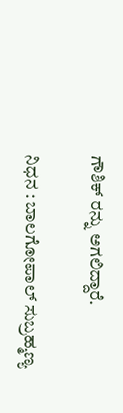ಗೌಶಿಕ್ ರನ್ನು ಅಗಲಿದ್ದಾರೆ.

ನಿಧನ : ಬಾಲಗೋಪಾಲ್ ಸುಬ್ರಹ್ಮಣ್ಯ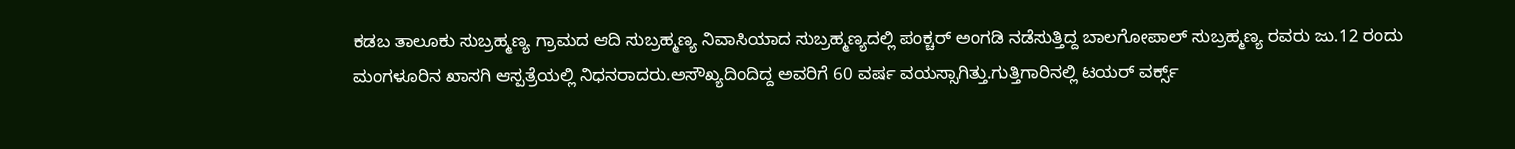ಕಡಬ ತಾಲೂಕು ಸುಬ್ರಹ್ಮಣ್ಯ ಗ್ರಾಮದ ಆದಿ ಸುಬ್ರಹ್ಮಣ್ಯ ನಿವಾಸಿಯಾದ ಸುಬ್ರಹ್ಮಣ್ಯದಲ್ಲಿ ಪಂಕ್ಚರ್ ಅಂಗಡಿ ನಡೆಸುತ್ತಿದ್ದ ಬಾಲಗೋಪಾಲ್ ಸುಬ್ರಹ್ಮಣ್ಯ ರವರು ಜು.12 ರಂದು ಮಂಗಳೂರಿನ ಖಾಸಗಿ ಆಸ್ಪತ್ರೆಯಲ್ಲಿ ನಿಧನರಾದರು.ಅಸೌಖ್ಯದಿಂದಿದ್ದ ಅವರಿಗೆ 60 ವರ್ಷ ವಯಸ್ಸಾಗಿತ್ತು.ಗುತ್ತಿಗಾರಿನಲ್ಲಿ ಟಯರ್ ವರ್ಕ್ಸ್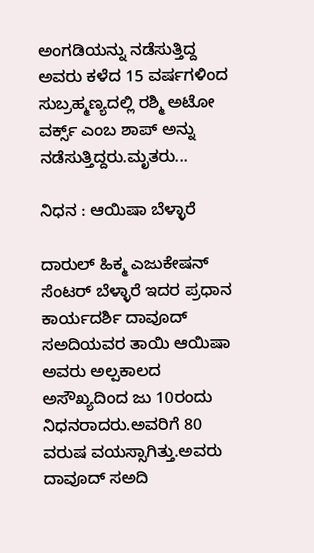ಅಂಗಡಿಯನ್ನು ನಡೆಸುತ್ತಿದ್ದ ಅವರು ಕಳೆದ 15 ವರ್ಷಗಳಿಂದ ಸುಬ್ರಹ್ಮಣ್ಯದಲ್ಲಿ ರಶ್ಮಿ ಅಟೋ ವರ್ಕ್ಸ್ ಎಂಬ ಶಾಪ್ ಅನ್ನು ನಡೆಸುತ್ತಿದ್ದರು.ಮೃತರು...

ನಿಧನ : ಆಯಿಷಾ ಬೆಳ್ಳಾರೆ

ದಾರುಲ್ ಹಿಕ್ಮ ಎಜುಕೇಷನ್ ಸೆಂಟರ್ ಬೆಳ್ಳಾರೆ ಇದರ ಪ್ರಧಾನ‌ ಕಾರ್ಯದರ್ಶಿ ದಾವೂದ್ ಸಅದಿಯವರ ತಾಯಿ ಆಯಿಷಾ ಅವರು ಅಲ್ಪಕಾಲದ ಅಸೌಖ್ಯದಿಂದ ಜು 10ರಂದು ನಿಧನರಾದರು.ಅವರಿಗೆ 80 ವರುಷ ವಯಸ್ಸಾಗಿತ್ತು.ಅವರು ದಾವೂದ್ ಸಅದಿ‌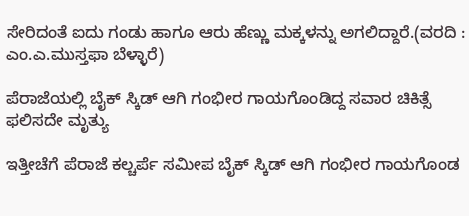ಸೇರಿದಂತೆ ಐದು ಗಂಡು ಹಾಗೂ ಆರು ಹೆಣ್ಣು ಮಕ್ಕಳನ್ನು ಅಗಲಿದ್ದಾರೆ.(ವರದಿ : ಎಂ.ಎ.ಮುಸ್ತಫಾ ಬೆಳ್ಳಾರೆ)

ಪೆರಾಜೆಯಲ್ಲಿ ಬೈಕ್ ಸ್ಕಿಡ್ ಆಗಿ ಗಂಭೀರ ಗಾಯಗೊಂಡಿದ್ದ ಸವಾರ ಚಿಕಿತ್ಸೆ ಫಲಿಸದೇ ಮೃತ್ಯು

ಇತ್ತೀಚೆಗೆ ಪೆರಾಜೆ ಕಲ್ಚರ್ಪೆ ಸಮೀಪ ಬೈಕ್ ಸ್ಕಿಡ್ ಆಗಿ ಗಂಭೀರ ಗಾಯಗೊಂಡ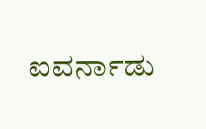ಐವರ್ನಾಡು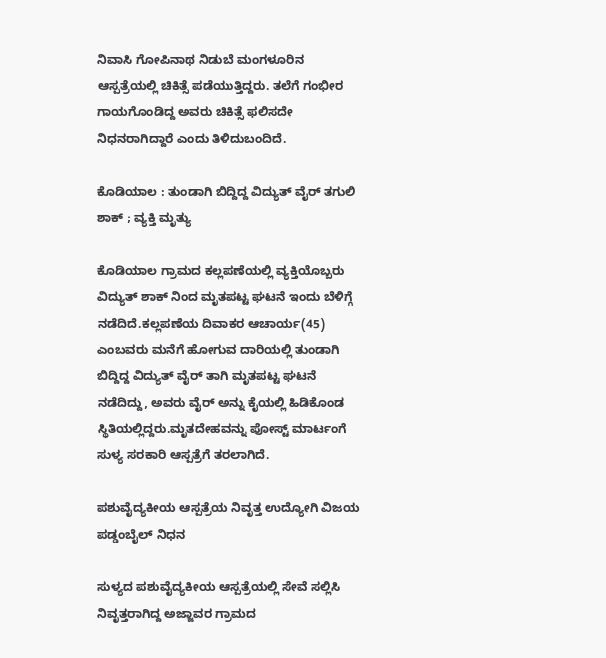ನಿವಾಸಿ ಗೋಪಿನಾಥ ನಿಡುಬೆ ಮಂಗಳೂರಿನ ಆಸ್ಪತ್ರೆಯಲ್ಲಿ ಚಿಕಿತ್ಸೆ ಪಡೆಯುತ್ತಿದ್ದರು. ತಲೆಗೆ ಗಂಭೀರ ಗಾಯಗೊಂಡಿದ್ದ ಅವರು ಚಿಕಿತ್ಸೆ ಫಲಿಸದೇ ನಿಧನರಾಗಿದ್ದಾರೆ ಎಂದು ತಿಳಿದುಬಂದಿದೆ.

ಕೊಡಿಯಾಲ : ತುಂಡಾಗಿ ಬಿದ್ದಿದ್ದ ವಿದ್ಯುತ್ ವೈರ್ ತಗುಲಿ ಶಾಕ್ ; ವ್ಯಕ್ತಿ ಮೃತ್ಯು

ಕೊಡಿಯಾಲ ಗ್ರಾಮದ ಕಲ್ಲಪಣೆಯಲ್ಲಿ ವ್ಯಕ್ತಿಯೊಬ್ಬರು ವಿದ್ಯುತ್‌ ಶಾಕ್ ನಿಂದ ಮೃತಪಟ್ಟ ಘಟನೆ ಇಂದು ಬೆಳಿಗ್ಗೆ ನಡೆದಿದೆ.ಕಲ್ಲಪಣೆಯ ದಿವಾಕರ ಆಚಾರ್ಯ(45) ಎಂಬವರು ಮನೆಗೆ ಹೋಗುವ ದಾರಿಯಲ್ಲಿ ತುಂಡಾಗಿ ಬಿದ್ದಿದ್ದ ವಿದ್ಯುತ್ ವೈರ್ ತಾಗಿ ಮೃತಪಟ್ಟ ಘಟನೆ ನಡೆದಿದ್ದು, ಅವರು ವೈರ್ ಅನ್ನು ಕೈಯಲ್ಲಿ ಹಿಡಿಕೊಂಡ ಸ್ಥಿತಿಯಲ್ಲಿದ್ದರು.ಮೃತದೇಹವನ್ನು ಪೋಸ್ಟ್ ಮಾರ್ಟಂಗೆ ಸುಳ್ಯ ಸರಕಾರಿ ಆಸ್ಪತ್ರೆಗೆ ತರಲಾಗಿದೆ.

ಪಶುವೈದ್ಯಕೀಯ ಆಸ್ಪತ್ರೆಯ ನಿವೃತ್ತ ಉದ್ಯೋಗಿ ವಿಜಯ ಪಡ್ಡಂಬೈಲ್ ನಿಧನ

ಸುಳ್ಯದ ಪಶುವೈದ್ಯಕೀಯ ಆಸ್ಪತ್ರೆಯಲ್ಲಿ ಸೇವೆ ಸಲ್ಲಿಸಿ ನಿವೃತ್ತರಾಗಿದ್ದ ಅಜ್ಜಾವರ ಗ್ರಾಮದ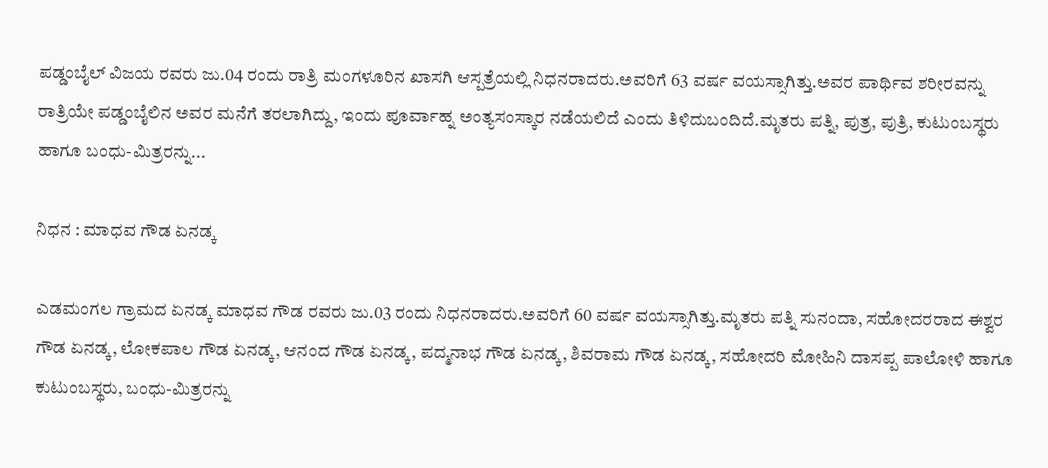ಪಡ್ಡಂಬೈಲ್ ವಿಜಯ ರವರು ಜು.04 ರಂದು ರಾತ್ರಿ ಮಂಗಳೂರಿನ ಖಾಸಗಿ ಆಸ್ಪತ್ರೆಯಲ್ಲಿ ನಿಧನರಾದರು.ಅವರಿಗೆ 63 ವರ್ಷ ವಯಸ್ಸಾಗಿತ್ತು.ಅವರ ಪಾರ್ಥಿವ ಶರೀರವನ್ನು ರಾತ್ರಿಯೇ ಪಡ್ಡಂಬೈಲಿನ ಅವರ ಮನೆಗೆ ತರಲಾಗಿದ್ದು, ಇಂದು ಪೂರ್ವಾಹ್ನ ಅಂತ್ಯಸಂಸ್ಕಾರ ನಡೆಯಲಿದೆ ಎಂದು ತಿಳಿದುಬಂದಿದೆ.ಮೃತರು ಪತ್ನಿ, ಪುತ್ರ, ಪುತ್ರಿ, ಕುಟುಂಬಸ್ಥರು ಹಾಗೂ ಬಂಧು-ಮಿತ್ರರನ್ನು...

ನಿಧನ : ಮಾಧವ ಗೌಡ ಏನಡ್ಕ

ಎಡಮಂಗಲ ಗ್ರಾಮದ ಏನಡ್ಕ ಮಾಧವ ಗೌಡ ರವರು ಜು.03 ರಂದು ನಿಧನರಾದರು.ಅವರಿಗೆ 60 ವರ್ಷ ವಯಸ್ಸಾಗಿತ್ತು.ಮೃತರು ಪತ್ನಿ ಸುನಂದಾ, ಸಹೋದರರಾದ ಈಶ್ವರ ಗೌಡ ಏನಡ್ಕ, ಲೋಕಪಾಲ ಗೌಡ ಏನಡ್ಕ, ಆನಂದ ಗೌಡ ಏನಡ್ಕ, ಪದ್ಮನಾಭ ಗೌಡ ಏನಡ್ಕ, ಶಿವರಾಮ ಗೌಡ ಏನಡ್ಕ, ಸಹೋದರಿ ಮೋಹಿನಿ ದಾಸಪ್ಪ ಪಾಲೋಳಿ ಹಾಗೂ ಕುಟುಂಬಸ್ಥರು, ಬಂಧು-ಮಿತ್ರರನ್ನು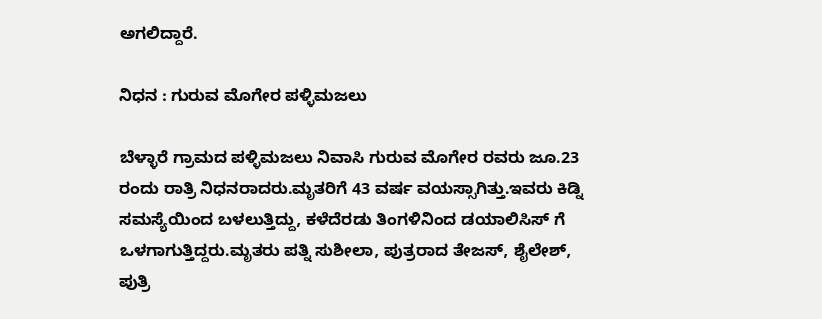ಅಗಲಿದ್ದಾರೆ.

ನಿಧನ : ಗುರುವ ಮೊಗೇರ ಪಳ್ಳಿಮಜಲು

ಬೆಳ್ಳಾರೆ ಗ್ರಾಮದ ಪಳ್ಳಿಮಜಲು ನಿವಾಸಿ ಗುರುವ ಮೊಗೇರ ರವರು ಜೂ.23 ರಂದು ರಾತ್ರಿ ನಿಧನರಾದರು.ಮೃತರಿಗೆ 43 ವರ್ಷ ವಯಸ್ಸಾಗಿತ್ತು.ಇವರು ಕಿಡ್ನಿ ಸಮಸ್ಯೆಯಿಂದ ಬಳಲುತ್ತಿದ್ದು, ಕಳೆದೆರಡು ತಿಂಗಳಿನಿಂದ ಡಯಾಲಿಸಿಸ್ ಗೆ ಒಳಗಾಗುತ್ತಿದ್ದರು.ಮೃತರು ಪತ್ನಿ ಸುಶೀಲಾ, ಪುತ್ರರಾದ ತೇಜಸ್, ಶೈಲೇಶ್, ಪುತ್ರಿ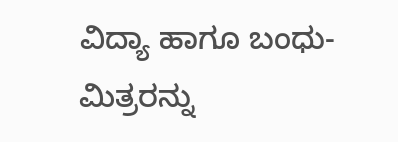ವಿದ್ಯಾ ಹಾಗೂ ಬಂಧು-ಮಿತ್ರರನ್ನು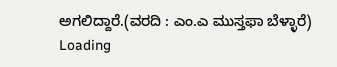ಅಗಲಿದ್ದಾರೆ.(ವರದಿ : ಎಂ.ಎ ಮುಸ್ತಫಾ ಬೆಳ್ಳಾರೆ)
Loading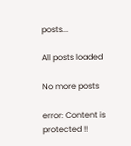posts...

All posts loaded

No more posts

error: Content is protected !!